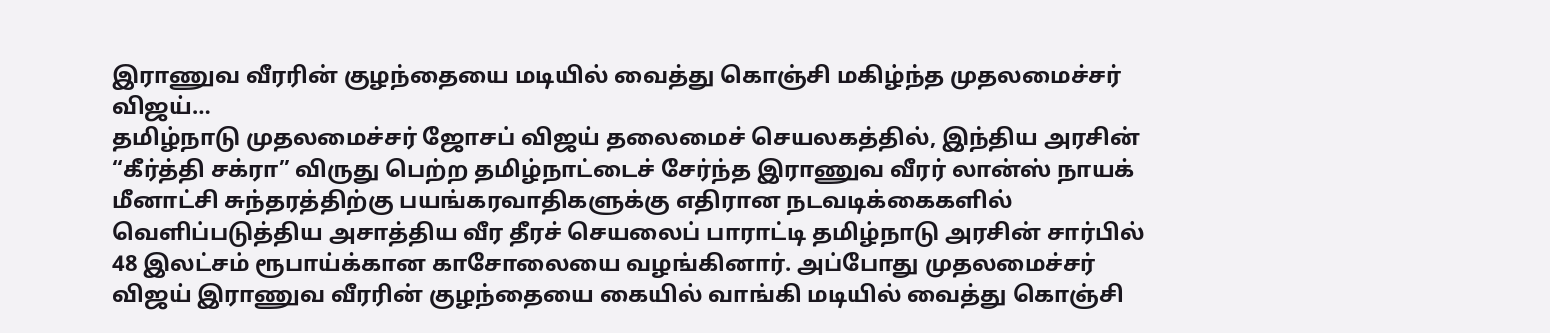இராணுவ வீரரின் குழந்தையை மடியில் வைத்து கொஞ்சி மகிழ்ந்த முதலமைச்சர் விஜய்…
தமிழ்நாடு முதலமைச்சர் ஜோசப் விஜய் தலைமைச் செயலகத்தில், இந்திய அரசின் “கீர்த்தி சக்ரா” விருது பெற்ற தமிழ்நாட்டைச் சேர்ந்த இராணுவ வீரர் லான்ஸ் நாயக் மீனாட்சி சுந்தரத்திற்கு பயங்கரவாதிகளுக்கு எதிரான நடவடிக்கைகளில் வெளிப்படுத்திய அசாத்திய வீர தீரச் செயலைப் பாராட்டி தமிழ்நாடு அரசின் சார்பில் 48 இலட்சம் ரூபாய்க்கான காசோலையை வழங்கினார். அப்போது முதலமைச்சர் விஜய் இராணுவ வீரரின் குழந்தையை கையில் வாங்கி மடியில் வைத்து கொஞ்சி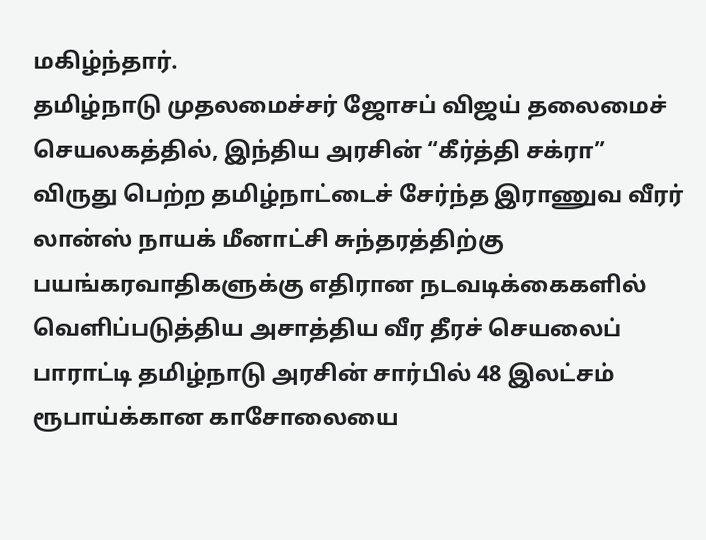மகிழ்ந்தார்.
தமிழ்நாடு முதலமைச்சர் ஜோசப் விஜய் தலைமைச் செயலகத்தில், இந்திய அரசின் “கீர்த்தி சக்ரா” விருது பெற்ற தமிழ்நாட்டைச் சேர்ந்த இராணுவ வீரர் லான்ஸ் நாயக் மீனாட்சி சுந்தரத்திற்கு பயங்கரவாதிகளுக்கு எதிரான நடவடிக்கைகளில் வெளிப்படுத்திய அசாத்திய வீர தீரச் செயலைப் பாராட்டி தமிழ்நாடு அரசின் சார்பில் 48 இலட்சம் ரூபாய்க்கான காசோலையை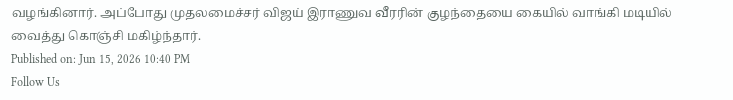வழங்கினார். அப்போது முதலமைச்சர் விஜய் இராணுவ வீரரின் குழந்தையை கையில் வாங்கி மடியில் வைத்து கொஞ்சி மகிழ்ந்தார்.
Published on: Jun 15, 2026 10:40 PM
Follow Us